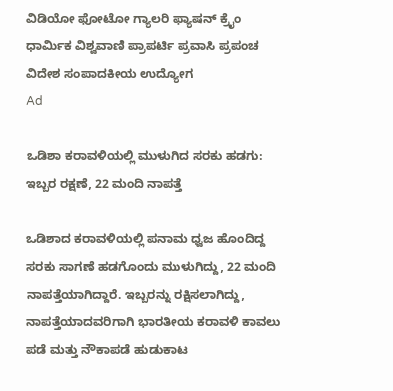ವಿಡಿಯೋ ಫೋಟೋ ಗ್ಯಾಲರಿ ಫ್ಯಾಷನ್ ಕ್ರೈಂ ಧಾರ್ಮಿಕ ವಿಶ್ವವಾಣಿ ಪ್ರಾಪರ್ಟಿ ಪ್ರವಾಸಿ ಪ್ರಪಂಚ ವಿದೇಶ ಸಂಪಾದಕೀಯ ಉದ್ಯೋಗ
Ad

ಒಡಿಶಾ ಕರಾವಳಿಯಲ್ಲಿ ಮುಳುಗಿದ ಸರಕು ಹಡಗು: ಇಬ್ಬರ ರಕ್ಷಣೆ, 22 ಮಂದಿ ನಾಪತ್ತೆ

ಒಡಿಶಾದ ಕರಾವಳಿಯಲ್ಲಿ ಪನಾಮ ಧ್ವಜ ಹೊಂದಿದ್ದ ಸರಕು ಸಾಗಣೆ ಹಡಗೊಂದು ಮುಳುಗಿದ್ದು, 22 ಮಂದಿ ನಾಪತ್ತೆಯಾಗಿದ್ದಾರೆ. ಇಬ್ಬರನ್ನು ರಕ್ಷಿಸಲಾಗಿದ್ದು, ನಾಪತ್ತೆಯಾದವರಿಗಾಗಿ ಭಾರತೀಯ ಕರಾವಳಿ ಕಾವಲು ಪಡೆ ಮತ್ತು ನೌಕಾಪಡೆ ಹುಡುಕಾಟ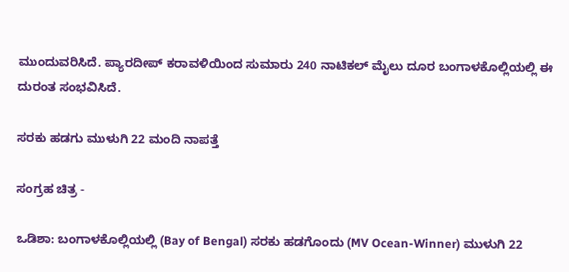ಮುಂದುವರಿಸಿದೆ. ಪ್ಯಾರದೀಪ್ ಕರಾವಳಿಯಿಂದ ಸುಮಾರು 240 ನಾಟಿಕಲ್ ಮೈಲು ದೂರ ಬಂಗಾಳಕೊಲ್ಲಿಯಲ್ಲಿ ಈ ದುರಂತ ಸಂಭವಿಸಿದೆ.

ಸರಕು ಹಡಗು ಮುಳುಗಿ 22 ಮಂದಿ ನಾಪತ್ತೆ

ಸಂಗ್ರಹ ಚಿತ್ರ -

ಒಡಿಶಾ: ಬಂಗಾಳಕೊಲ್ಲಿಯಲ್ಲಿ (Bay of Bengal) ಸರಕು ಹಡಗೊಂದು (MV Ocean-Winner) ಮುಳುಗಿ 22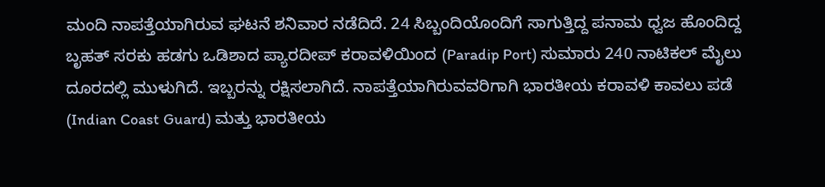ಮಂದಿ ನಾಪತ್ತೆಯಾಗಿರುವ ಘಟನೆ ಶನಿವಾರ ನಡೆದಿದೆ. 24 ಸಿಬ್ಬಂದಿಯೊಂದಿಗೆ ಸಾಗುತ್ತಿದ್ದ ಪನಾಮ ಧ್ವಜ ಹೊಂದಿದ್ದ ಬೃಹತ್ ಸರಕು ಹಡಗು ಒಡಿಶಾದ ಪ್ಯಾರದೀಪ್ ಕರಾವಳಿಯಿಂದ (Paradip Port) ಸುಮಾರು 240 ನಾಟಿಕಲ್ ಮೈಲು ದೂರದಲ್ಲಿ ಮುಳುಗಿದೆ. ಇಬ್ಬರನ್ನು ರಕ್ಷಿಸಲಾಗಿದೆ. ನಾಪತ್ತೆಯಾಗಿರುವವರಿಗಾಗಿ ಭಾರತೀಯ ಕರಾವಳಿ ಕಾವಲು ಪಡೆ (Indian Coast Guard) ಮತ್ತು ಭಾರತೀಯ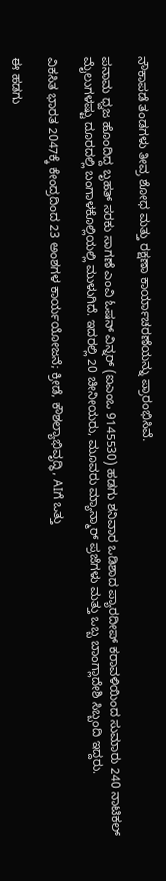ನೌಕಾಪಡೆ ತಂಡಗಳು ತೀವ್ರ ಶೋಧ ಮತ್ತು ರಕ್ಷಣಾ ಕಾರ್ಯಾಚರಣೆಯನ್ನು ಪ್ರಾರಂಭಿಸಿವೆ.

ಪನಾಮ ಧ್ವಜ ಹೊಂದಿದ್ದ ಬೃಹತ್ ಸರಕು ಸಾಗಣೆ ಎಂವಿ ಓಷನ್ ವಿನ್ನರ್ (ಐಎಂಒ 9145530) ಹಡಗು ಶನಿವಾರ ಒಡಿಶಾದ ಪ್ಯಾರದೀಪ್ ಕರಾವಳಿಯಿಂದ ಸುಮಾರು 240 ನಾಟಿಕಲ್ ಮೈಲುಗಳಷ್ಟು ದೂರದಲ್ಲಿ ಬಂಗಾಳಕೊಲ್ಲಿಯಲ್ಲಿ ಮುಳುಗಿದೆ. ಇದರಲ್ಲಿ 20 ಚೀನೀಯರು, ಮೂವರು ಮ್ಯಾನ್ಮಾರ್ ಪ್ರಜೆಗಳು ಮತ್ತು ಒಬ್ಬ ಬಾಂಗ್ಲಾದೇಶಿ ಸಿಬ್ಬಂದಿ ಇದ್ದರು.

ವಿಕಸಿತ ಭಾರತ 2047ಕ್ಕೆ ಕೇಂದ್ರದಿಂದ 23 ಅಂಶಗಳ ಕಾರ್ಯಯೋಜನೆ; ಕ್ರೀಡೆ, ಕೌಶಲ್ಯಾಭಿವೃದ್ಧಿ, AIಗೆ ಒತ್ತು

ಈ ಹಡಗು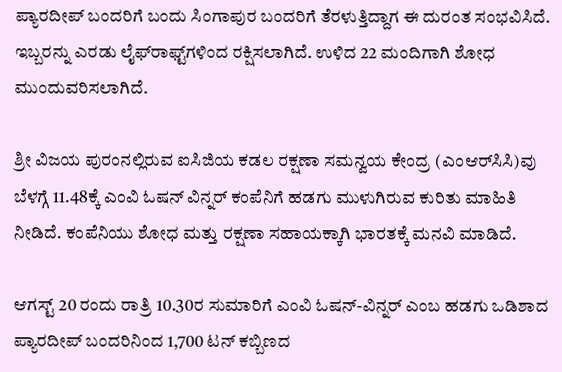ಪ್ಯಾರದೀಪ್ ಬಂದರಿಗೆ ಬಂದು ಸಿಂಗಾಪುರ ಬಂದರಿಗೆ ತೆರಳುತ್ತಿದ್ದಾಗ ಈ ದುರಂತ ಸಂಭವಿಸಿದೆ. ಇಬ್ಬರನ್ನು ಎರಡು ಲೈಫ್‌ರಾಫ್ಟ್‌ಗಳಿಂದ ರಕ್ಷಿಸಲಾಗಿದೆ. ಉಳಿದ 22 ಮಂದಿಗಾಗಿ ಶೋಧ ಮುಂದುವರಿಸಲಾಗಿದೆ.

ಶ್ರೀ ವಿಜಯ ಪುರಂನಲ್ಲಿರುವ ಐಸಿಜಿಯ ಕಡಲ ರಕ್ಷಣಾ ಸಮನ್ವಯ ಕೇಂದ್ರ (ಎಂಆರ್‌ಸಿಸಿ)ವು ಬೆಳಗ್ಗೆ 11.48ಕ್ಕೆ ಎಂವಿ ಓಷನ್ ವಿನ್ನರ್ ಕಂಪೆನಿಗೆ ಹಡಗು ಮುಳುಗಿರುವ ಕುರಿತು ಮಾಹಿತಿ ನೀಡಿದೆ. ಕಂಪೆನಿಯು ಶೋಧ ಮತ್ತು ರಕ್ಷಣಾ ಸಹಾಯಕ್ಕಾಗಿ ಭಾರತಕ್ಕೆ ಮನವಿ ಮಾಡಿದೆ.

ಆಗಸ್ಟ್ 20 ರಂದು ರಾತ್ರಿ 10.30ರ ಸುಮಾರಿಗೆ ಎಂವಿ ಓಷನ್-ವಿನ್ನರ್ ಎಂಬ ಹಡಗು ಒಡಿಶಾದ ಪ್ಯಾರದೀಪ್ ಬಂದರಿನಿಂದ 1,700 ಟನ್ ಕಬ್ಬಿಣದ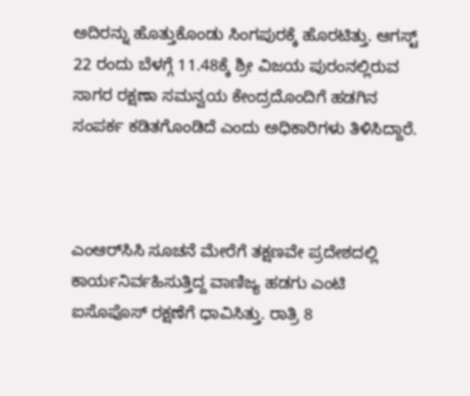ಅದಿರನ್ನು ಹೊತ್ತುಕೊಂಡು ಸಿಂಗಪುರಕ್ಕೆ ಹೊರಟಿತ್ತು. ಆಗಸ್ಟ್ 22 ರಂದು ಬೆಳಗ್ಗೆ 11.48ಕ್ಕೆ ಶ್ರೀ ವಿಜಯ ಪುರಂನಲ್ಲಿರುವ ಸಾಗರ ರಕ್ಷಣಾ ಸಮನ್ವಯ ಕೇಂದ್ರದೊಂದಿಗೆ ಹಡಗಿನ ಸಂಪರ್ಕ ಕಡಿತಗೊಂಡಿದೆ ಎಂದು ಅಧಿಕಾರಿಗಳು ತಿಳಿಸಿದ್ದಾರೆ.



ಎಂಆರ್‌ಸಿಸಿ ಸೂಚನೆ ಮೇರೆಗೆ ತಕ್ಷಣವೇ ಪ್ರದೇಶದಲ್ಲಿ ಕಾರ್ಯನಿರ್ವಹಿಸುತ್ತಿದ್ದ ವಾಣಿಜ್ಯ ಹಡಗು ಎಂಟಿ ಐಸೊಪೊಸ್ ರಕ್ಷಣೆಗೆ ಧಾವಿಸಿತ್ತು. ರಾತ್ರಿ 8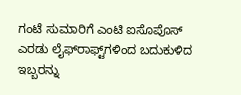ಗಂಟೆ ಸುಮಾರಿಗೆ ಎಂಟಿ ಐಸೊಪೊಸ್ ಎರಡು ಲೈಫ್‌ರಾಫ್ಟ್‌ಗಳಿಂದ ಬದುಕುಳಿದ ಇಬ್ಬರನ್ನು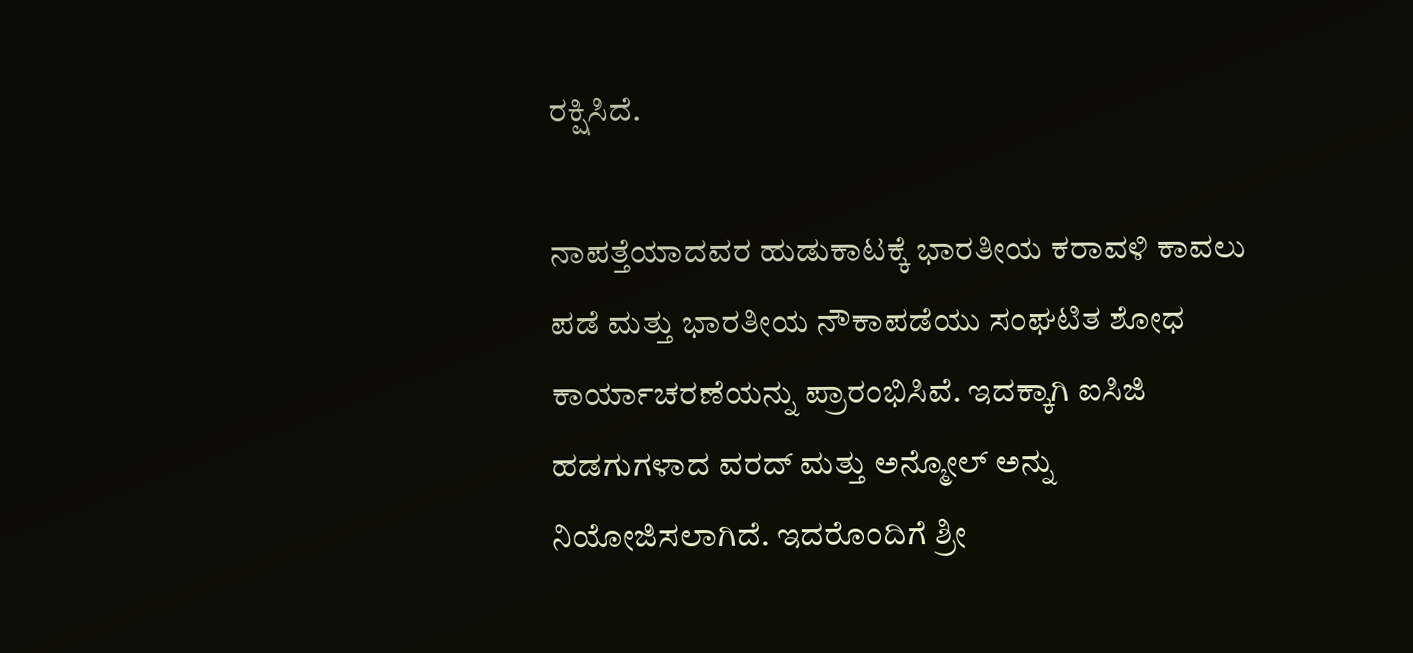ರಕ್ಷಿಸಿದೆ.

ನಾಪತ್ತೆಯಾದವರ ಹುಡುಕಾಟಕ್ಕೆ ಭಾರತೀಯ ಕರಾವಳಿ ಕಾವಲು ಪಡೆ ಮತ್ತು ಭಾರತೀಯ ನೌಕಾಪಡೆಯು ಸಂಘಟಿತ ಶೋಧ ಕಾರ್ಯಾಚರಣೆಯನ್ನು ಪ್ರಾರಂಭಿಸಿವೆ. ಇದಕ್ಕಾಗಿ ಐಸಿಜಿ ಹಡಗುಗಳಾದ ವರದ್ ಮತ್ತು ಅನ್ಮೋಲ್ ಅನ್ನು ನಿಯೋಜಿಸಲಾಗಿದೆ. ಇದರೊಂದಿಗೆ ಶ್ರೀ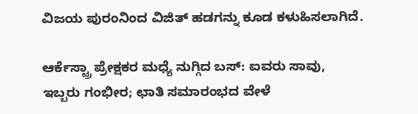ವಿಜಯ ಪುರಂನಿಂದ ವಿಜಿತ್ ಹಡಗನ್ನು ಕೂಡ ಕಳುಹಿಸಲಾಗಿದೆ.

ಆರ್ಕೆಸ್ಟ್ರಾ ಪ್ರೇಕ್ಷಕರ ಮಧ್ಯೆ ನುಗ್ಗಿದ ಬಸ್: ಐವರು ಸಾವು, ಇಬ್ಬರು ಗಂಭೀರ; ಛಾತಿ ಸಮಾರಂಭದ ವೇಳೆ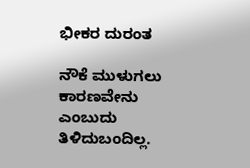ಭೀಕರ ದುರಂತ

ನೌಕೆ ಮುಳುಗಲು ಕಾರಣವೇನು ಎಂಬುದು ತಿಳಿದುಬಂದಿಲ್ಲ.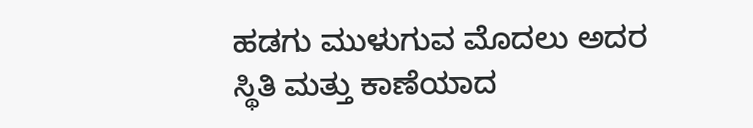ಹಡಗು ಮುಳುಗುವ ಮೊದಲು ಅದರ ಸ್ಥಿತಿ ಮತ್ತು ಕಾಣೆಯಾದ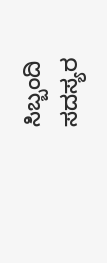ಸಿಬ್ಬಂದಿ ಸದಸ್ಯರ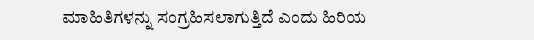ಮಾಹಿತಿಗಳನ್ನು ಸಂಗ್ರಹಿಸಲಾಗುತ್ತಿದೆ ಎಂದು ಹಿರಿಯ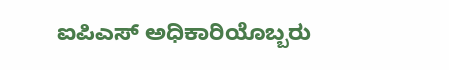ಐಪಿಎಸ್ ಅಧಿಕಾರಿಯೊಬ್ಬರು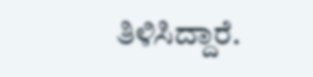ತಿಳಿಸಿದ್ದಾರೆ.